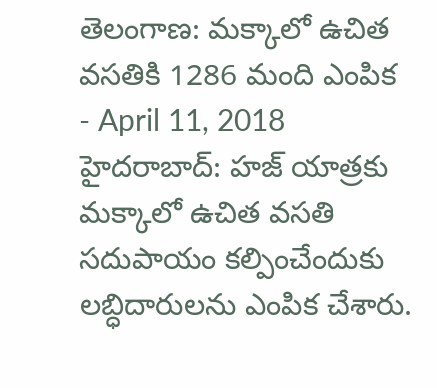తెలంగాణ: మక్కాలో ఉచిత వసతికి 1286 మంది ఎంపిక
- April 11, 2018
హైదరాబాద్: హజ్ యాత్రకు మక్కాలో ఉచిత వసతి సదుపాయం కల్పించేందుకు లబ్ధిదారులను ఎంపిక చేశారు.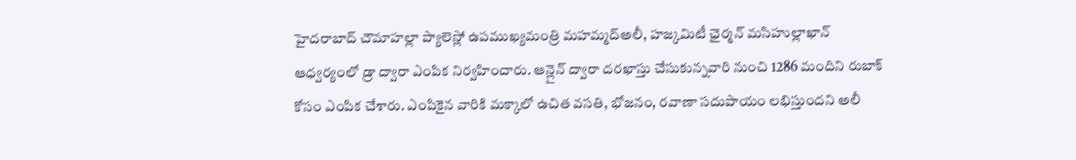హైదరాబాద్ చౌమాహల్లా ప్యాలెస్లో ఉపముఖ్యమంత్రి మహమ్మద్అలీ, హజ్కమిటీ ఛైర్మన్ మసిహుల్లాఖాన్ ఆధ్వర్యంలో డ్రా ద్వారా ఎంపిక నిర్వహించారు. ఆన్లైన్ ద్వారా దరఖాస్తు చేసుకున్నవారి నుంచి 1286 మందిని రుబాక్ కోసం ఎంపిక చేశారు. ఎంపికైన వారికి మక్కాలో ఉచిత వసతి, భోజనం, రవాణా సదుపాయం లభిస్తుందని అలీ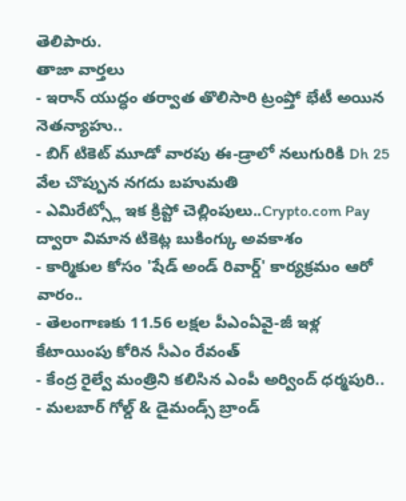తెలిపారు.
తాజా వార్తలు
- ఇరాన్ యుద్ధం తర్వాత తొలిసారి ట్రంప్తో భేటీ అయిన నెతన్యాహు..
- బిగ్ టికెట్ మూడో వారపు ఈ-డ్రాలో నలుగురికి Dh 25 వేల చొప్పున నగదు బహుమతి
- ఎమిరేట్స్లో ఇక క్రిప్టో చెల్లింపులు..Crypto.com Pay ద్వారా విమాన టికెట్ల బుకింగ్కు అవకాశం
- కార్మికుల కోసం 'షేడ్ అండ్ రివార్డ్' కార్యక్రమం ఆరో వారం..
- తెలంగాణకు 11.56 లక్షల పీఎంఏవై-జీ ఇళ్ల కేటాయింపు కోరిన సీఎం రేవంత్
- కేంద్ర రైల్వే మంత్రిని కలిసిన ఎంపీ అర్వింద్ ధర్మపురి..
- మలబార్ గోల్డ్ & డైమండ్స్ బ్రాండ్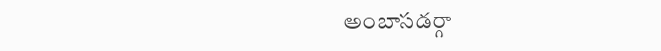అంబాసడర్గా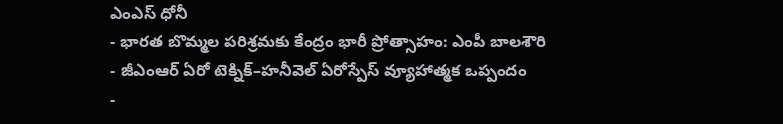ఎంఎస్ ధోనీ
- భారత బొమ్మల పరిశ్రమకు కేంద్రం భారీ ప్రోత్సాహం: ఎంపీ బాలశౌరి
- జీఎంఆర్ ఏరో టెక్నిక్–హనీవెల్ ఏరోస్పేస్ వ్యూహాత్మక ఒప్పందం
-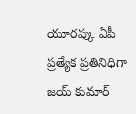యూరప్కు ఏపీ ప్రత్యేక ప్రతినిధిగా జయ్ కుమార్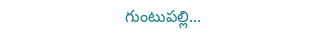గుంటుపల్లి...